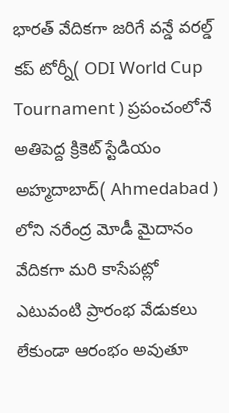భారత్ వేదికగా జరిగే వన్డే వరల్డ్ కప్ టోర్నీ( ODI World Cup Tournament ) ప్రపంచంలోనే అతిపెద్ద క్రికెట్ స్టేడియం అహ్మదాబాద్( Ahmedabad ) లోని నరేంద్ర మోడీ మైదానం వేదికగా మరి కాసేపట్లో ఎటువంటి ప్రారంభ వేడుకలు లేకుండా ఆరంభం అవుతూ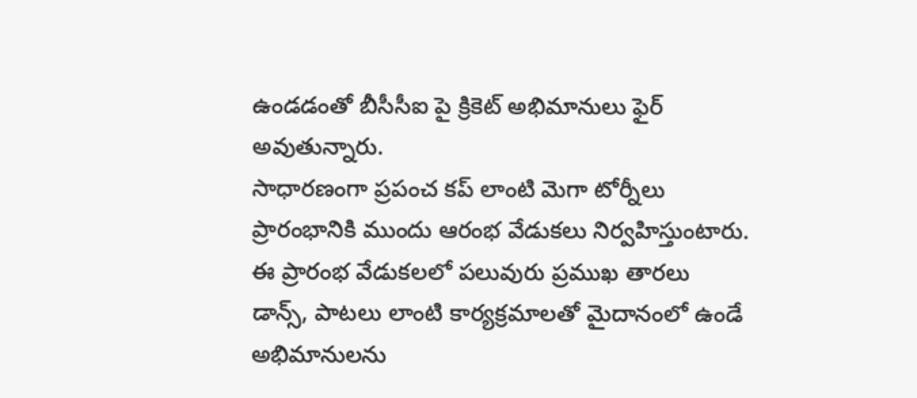ఉండడంతో బీసీసీఐ పై క్రికెట్ అభిమానులు ఫైర్ అవుతున్నారు.
సాధారణంగా ప్రపంచ కప్ లాంటి మెగా టోర్నీలు ప్రారంభానికి ముందు ఆరంభ వేడుకలు నిర్వహిస్తుంటారు.
ఈ ప్రారంభ వేడుకలలో పలువురు ప్రముఖ తారలు డాన్స్, పాటలు లాంటి కార్యక్రమాలతో మైదానంలో ఉండే అభిమానులను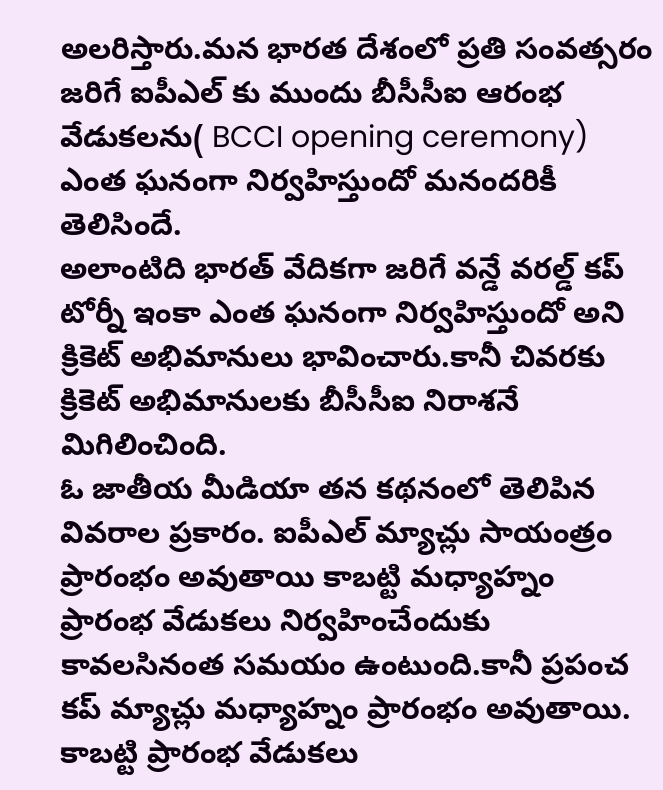అలరిస్తారు.మన భారత దేశంలో ప్రతి సంవత్సరం జరిగే ఐపీఎల్ కు ముందు బీసీసీఐ ఆరంభ వేడుకలను( BCCI opening ceremony) ఎంత ఘనంగా నిర్వహిస్తుందో మనందరికీ తెలిసిందే.
అలాంటిది భారత్ వేదికగా జరిగే వన్డే వరల్డ్ కప్ టోర్నీ ఇంకా ఎంత ఘనంగా నిర్వహిస్తుందో అని క్రికెట్ అభిమానులు భావించారు.కానీ చివరకు క్రికెట్ అభిమానులకు బీసీసీఐ నిరాశనే మిగిలించింది.
ఓ జాతీయ మీడియా తన కథనంలో తెలిపిన వివరాల ప్రకారం. ఐపీఎల్ మ్యాచ్లు సాయంత్రం ప్రారంభం అవుతాయి కాబట్టి మధ్యాహ్నం ప్రారంభ వేడుకలు నిర్వహించేందుకు కావలసినంత సమయం ఉంటుంది.కానీ ప్రపంచ కప్ మ్యాచ్లు మధ్యాహ్నం ప్రారంభం అవుతాయి.
కాబట్టి ప్రారంభ వేడుకలు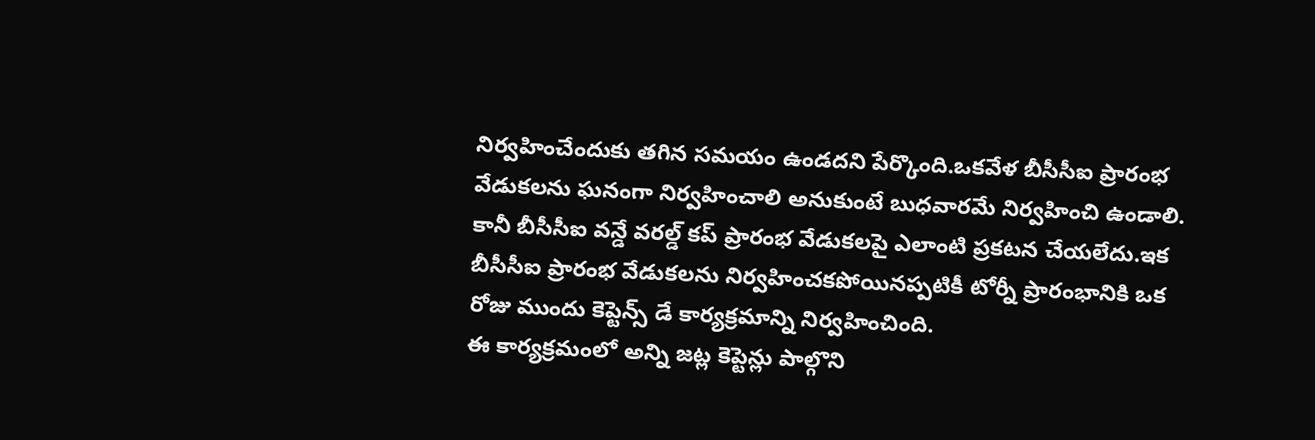నిర్వహించేందుకు తగిన సమయం ఉండదని పేర్కొంది.ఒకవేళ బీసీసీఐ ప్రారంభ వేడుకలను ఘనంగా నిర్వహించాలి అనుకుంటే బుధవారమే నిర్వహించి ఉండాలి.
కానీ బీసీసీఐ వన్డే వరల్డ్ కప్ ప్రారంభ వేడుకలపై ఎలాంటి ప్రకటన చేయలేదు.ఇక బీసీసీఐ ప్రారంభ వేడుకలను నిర్వహించకపోయినప్పటికీ టోర్నీ ప్రారంభానికి ఒక రోజు ముందు కెప్టెన్స్ డే కార్యక్రమాన్ని నిర్వహించింది.
ఈ కార్యక్రమంలో అన్ని జట్ల కెప్టెన్లు పాల్గొని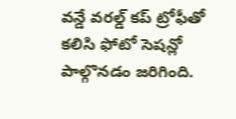వన్డే వరల్డ్ కప్ ట్రోఫీతో కలిసి ఫోటో సెషన్లో పాల్గొనడం జరిగింది.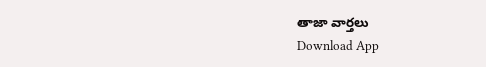తాజా వార్తలు
Download App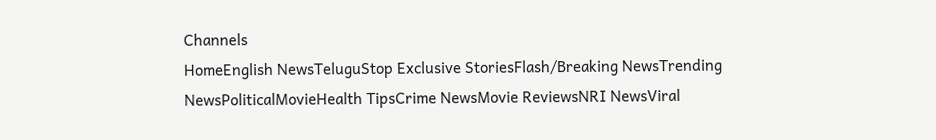Channels
HomeEnglish NewsTeluguStop Exclusive StoriesFlash/Breaking NewsTrending NewsPoliticalMovieHealth TipsCrime NewsMovie ReviewsNRI NewsViral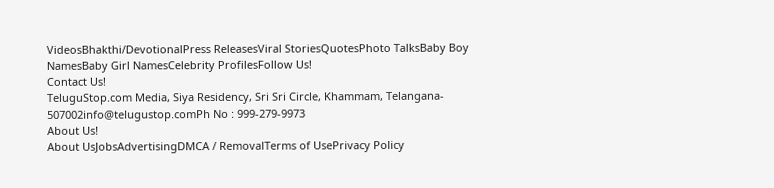VideosBhakthi/DevotionalPress ReleasesViral StoriesQuotesPhoto TalksBaby Boy NamesBaby Girl NamesCelebrity ProfilesFollow Us!
Contact Us!
TeluguStop.com Media, Siya Residency, Sri Sri Circle, Khammam, Telangana- 507002info@telugustop.comPh No : 999-279-9973
About Us!
About UsJobsAdvertisingDMCA / RemovalTerms of UsePrivacy Policy